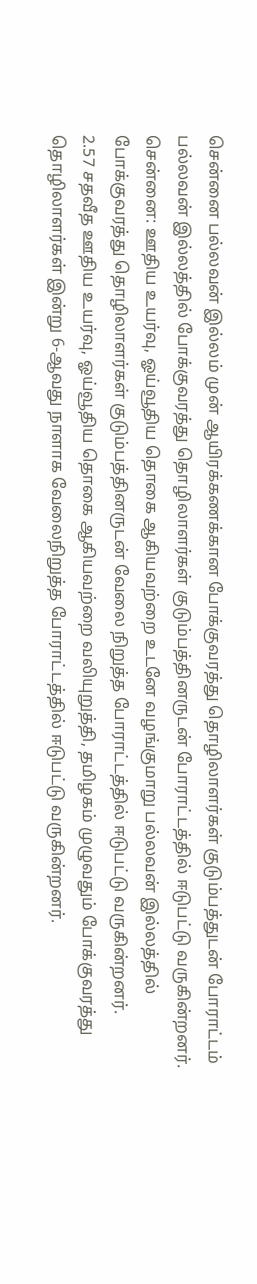சென்னை பல்லவன் இல்லம் முன் ஆயிரக்கணக்கான போக்குவரத்து தொழிலாளர்கள் குடும்பத்துடன் போராட்டம்
பல்லவன் இல்லத்தில் போக்குவரத்து தொழிலாளர்கள் குடும்பத்தினருடன் போராட்டத்தில் ஈடுபட்டு வருகின்றனர்.
சென்னை: ஊதிய உயர்வு, ஓய்வூதிய தொகை ஆகியவற்றை உடனே வழங்குமாறு பல்லவன் இல்லத்தில் போக்குவரத்து தொழிலாளர்கள் குடும்பத்தினருடன் வேலை நிறுத்த போராட்டத்தில் ஈடுபட்டு வருகின்றனர்.
2.57 சதவீத ஊதிய உயர்வு, ஓய்வூதிய தொகை ஆகியவற்றை வலியுறுத்தி, தமிழகம் முழுவதும் போக்குவரத்து தொழிலாளர்கள் இன்று 6-ஆவது நாளாக வேலைநிறுத்த போராட்டத்தில் ஈடுபட்டு வருகின்றனர்.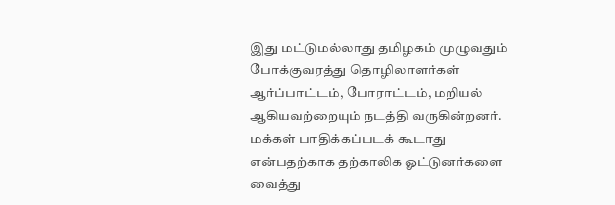இது மட்டுமல்லாது தமிழகம் முழுவதும் போக்குவரத்து தொழிலாளர்கள் ஆர்ப்பாட்டம், போராட்டம், மறியல் ஆகியவற்றையும் நடத்தி வருகின்றனர். மக்கள் பாதிக்கப்படக் கூடாது என்பதற்காக தற்காலிக ஓட்டுனர்களை வைத்து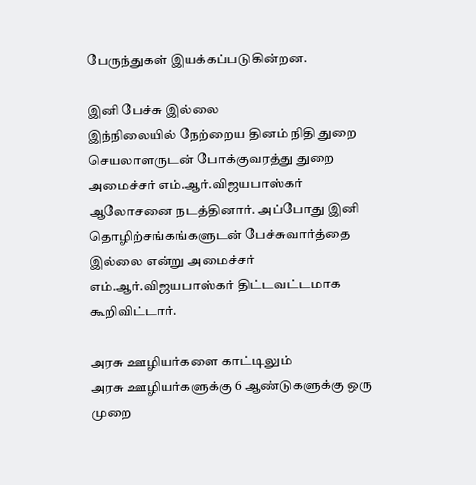பேருந்துகள் இயக்கப்படுகின்றன.

இனி பேச்சு இல்லை
இந்நிலையில் நேற்றைய தினம் நிதி துறை செயலாளருடன் போக்குவரத்து துறை அமைச்சர் எம்.ஆர்.விஜயபாஸ்கர் ஆலோசனை நடத்தினார். அப்போது இனி தொழிற்சங்கங்களுடன் பேச்சுவார்த்தை இல்லை என்று அமைச்சர் எம்.ஆர்.விஜயபாஸ்கர் திட்டவட்டமாக கூறிவிட்டார்.

அரசு ஊழியர்களை காட்டிலும்
அரசு ஊழியர்களுக்கு 6 ஆண்டுகளுக்கு ஒரு முறை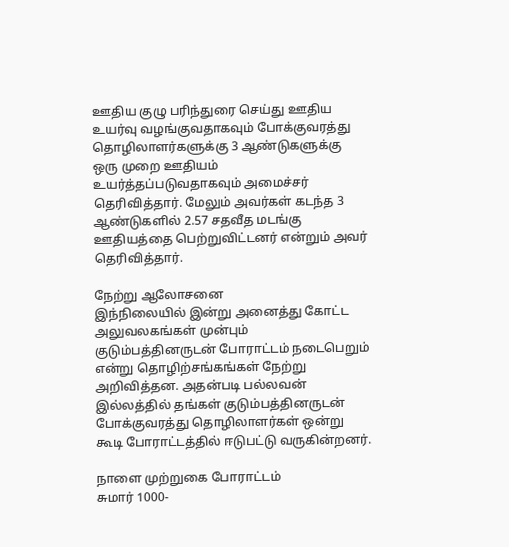ஊதிய குழு பரிந்துரை செய்து ஊதிய உயர்வு வழங்குவதாகவும் போக்குவரத்து தொழிலாளர்களுக்கு 3 ஆண்டுகளுக்கு ஒரு முறை ஊதியம் உயர்த்தப்படுவதாகவும் அமைச்சர் தெரிவித்தார். மேலும் அவர்கள் கடந்த 3 ஆண்டுகளில் 2.57 சதவீத மடங்கு ஊதியத்தை பெற்றுவிட்டனர் என்றும் அவர் தெரிவித்தார்.

நேற்று ஆலோசனை
இந்நிலையில் இன்று அனைத்து கோட்ட அலுவலகங்கள் முன்பும் குடும்பத்தினருடன் போராட்டம் நடைபெறும் என்று தொழிற்சங்கங்கள் நேற்று அறிவித்தன. அதன்படி பல்லவன் இல்லத்தில் தங்கள் குடும்பத்தினருடன் போக்குவரத்து தொழிலாளர்கள் ஒன்று கூடி போராட்டத்தில் ஈடுபட்டு வருகின்றனர்.

நாளை முற்றுகை போராட்டம்
சுமார் 1000-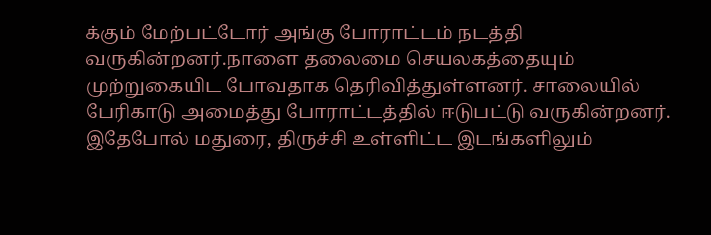க்கும் மேற்பட்டோர் அங்கு போராட்டம் நடத்தி வருகின்றனர்.நாளை தலைமை செயலகத்தையும் முற்றுகையிட போவதாக தெரிவித்துள்ளனர். சாலையில் பேரிகாடு அமைத்து போராட்டத்தில் ஈடுபட்டு வருகின்றனர். இதேபோல் மதுரை, திருச்சி உள்ளிட்ட இடங்களிலும்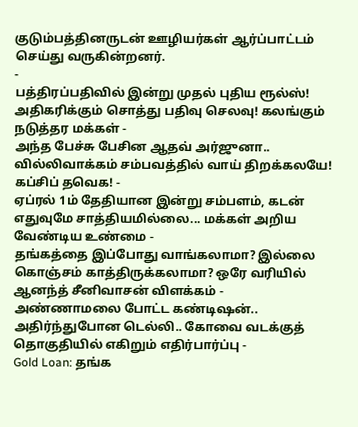குடும்பத்தினருடன் ஊழியர்கள் ஆர்ப்பாட்டம் செய்து வருகின்றனர்.
-
பத்திரப்பதிவில் இன்று முதல் புதிய ரூல்ஸ்! அதிகரிக்கும் சொத்து பதிவு செலவு! கலங்கும் நடுத்தர மக்கள் -
அந்த பேச்சு பேசின ஆதவ் அர்ஜுனா.. வில்லிவாக்கம் சம்பவத்தில் வாய் திறக்கலயே! கப்சிப் தவெக! -
ஏப்ரல் 1ம் தேதியான இன்று சம்பளம், கடன் எதுவுமே சாத்தியமில்லை... மக்கள் அறிய வேண்டிய உண்மை -
தங்கத்தை இப்போது வாங்கலாமா? இல்லை கொஞ்சம் காத்திருக்கலாமா? ஒரே வரியில் ஆனந்த் சீனிவாசன் விளக்கம் -
அண்ணாமலை போட்ட கண்டிஷன்.. அதிர்ந்துபோன டெல்லி.. கோவை வடக்குத் தொகுதியில் எகிறும் எதிர்பார்ப்பு -
Gold Loan: தங்க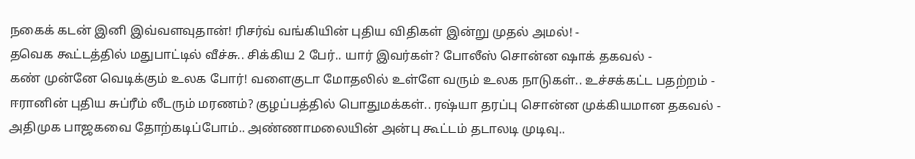நகைக் கடன் இனி இவ்வளவுதான்! ரிசர்வ் வங்கியின் புதிய விதிகள் இன்று முதல் அமல்! -
தவெக கூட்டத்தில் மதுபாட்டில் வீச்சு.. சிக்கிய 2 பேர்.. யார் இவர்கள்? போலீஸ் சொன்ன ஷாக் தகவல் -
கண் முன்னே வெடிக்கும் உலக போர்! வளைகுடா மோதலில் உள்ளே வரும் உலக நாடுகள்.. உச்சக்கட்ட பதற்றம் -
ஈரானின் புதிய சுப்ரீம் லீடரும் மரணம்? குழப்பத்தில் பொதுமக்கள்.. ரஷ்யா தரப்பு சொன்ன முக்கியமான தகவல் -
அதிமுக பாஜகவை தோற்கடிப்போம்.. அண்ணாமலையின் அன்பு கூட்டம் தடாலடி முடிவு..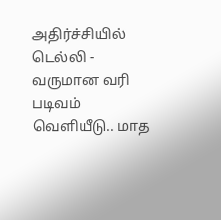அதிர்ச்சியில் டெல்லி -
வருமான வரி படிவம் வெளியீடு.. மாத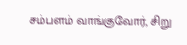சம்பளம் வாங்குவோர், சிறு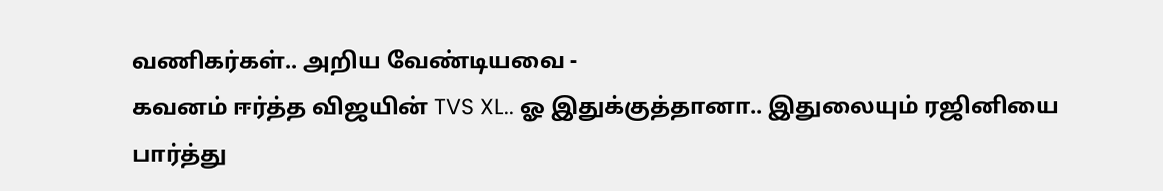வணிகர்கள்.. அறிய வேண்டியவை -
கவனம் ஈர்த்த விஜயின் TVS XL.. ஓ இதுக்குத்தானா.. இதுலையும் ரஜினியை பார்த்து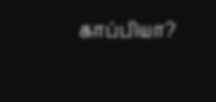காப்பியா?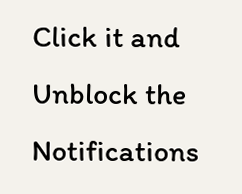Click it and Unblock the Notifications